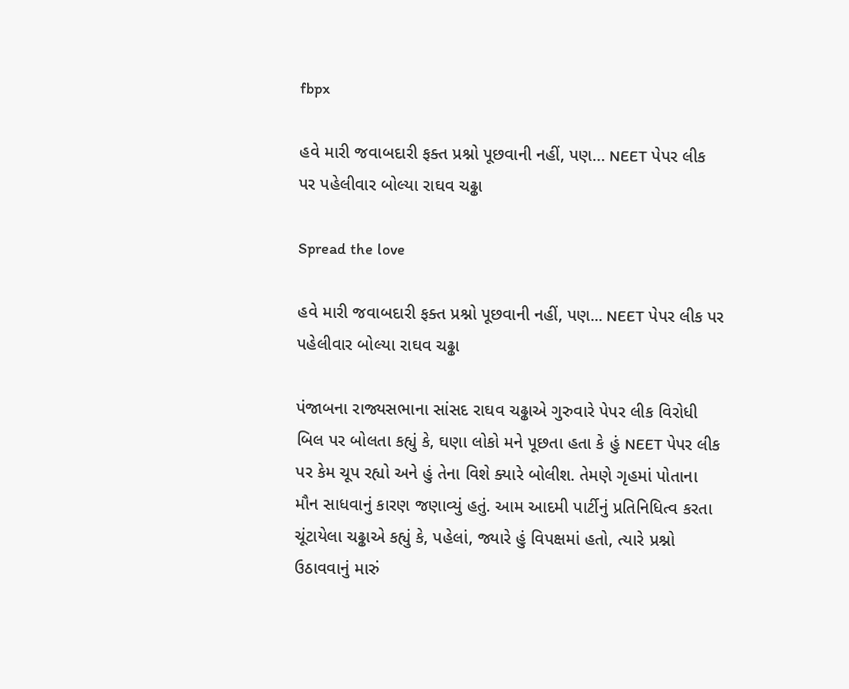fbpx

હવે મારી જવાબદારી ફક્ત પ્રશ્નો પૂછવાની નહીં, પણ… NEET પેપર લીક પર પહેલીવાર બોલ્યા રાઘવ ચઢ્ઢા

Spread the love

હવે મારી જવાબદારી ફક્ત પ્રશ્નો પૂછવાની નહીં, પણ... NEET પેપર લીક પર પહેલીવાર બોલ્યા રાઘવ ચઢ્ઢા

પંજાબના રાજ્યસભાના સાંસદ રાઘવ ચઢ્ઢાએ ગુરુવારે પેપર લીક વિરોધી બિલ પર બોલતા કહ્યું કે, ઘણા લોકો મને પૂછતા હતા કે હું NEET પેપર લીક પર કેમ ચૂપ રહ્યો અને હું તેના વિશે ક્યારે બોલીશ. તેમણે ગૃહમાં પોતાના મૌન સાધવાનું કારણ જણાવ્યું હતું. આમ આદમી પાર્ટીનું પ્રતિનિધિત્વ કરતા ચૂંટાયેલા ચઢ્ઢાએ કહ્યું કે, પહેલાં, જ્યારે હું વિપક્ષમાં હતો, ત્યારે પ્રશ્નો ઉઠાવવાનું મારું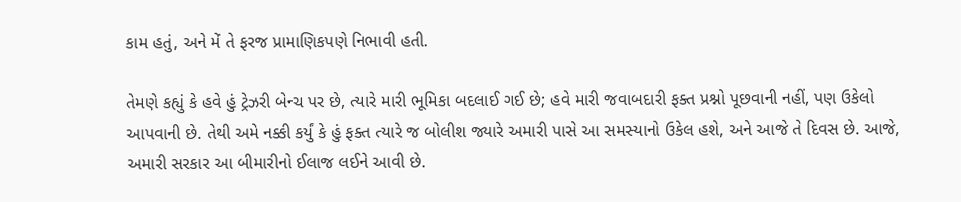કામ હતું, અને મેં તે ફરજ પ્રામાણિકપણે નિભાવી હતી.

તેમણે કહ્યું કે હવે હું ટ્રેઝરી બેન્ચ પર છે, ત્યારે મારી ભૂમિકા બદલાઈ ગઈ છે; હવે મારી જવાબદારી ફક્ત પ્રશ્નો પૂછવાની નહીં, પણ ઉકેલો આપવાની છે. તેથી અમે નક્કી કર્યું કે હું ફક્ત ત્યારે જ બોલીશ જ્યારે અમારી પાસે આ સમસ્યાનો ઉકેલ હશે, અને આજે તે દિવસ છે. આજે, અમારી સરકાર આ બીમારીનો ઈલાજ લઈને આવી છે.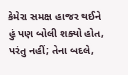કેમેરા સમક્ષ હાજર થઈને હું પણ બોલી શક્યો હોત, પરંતુ નહીં; તેના બદલે,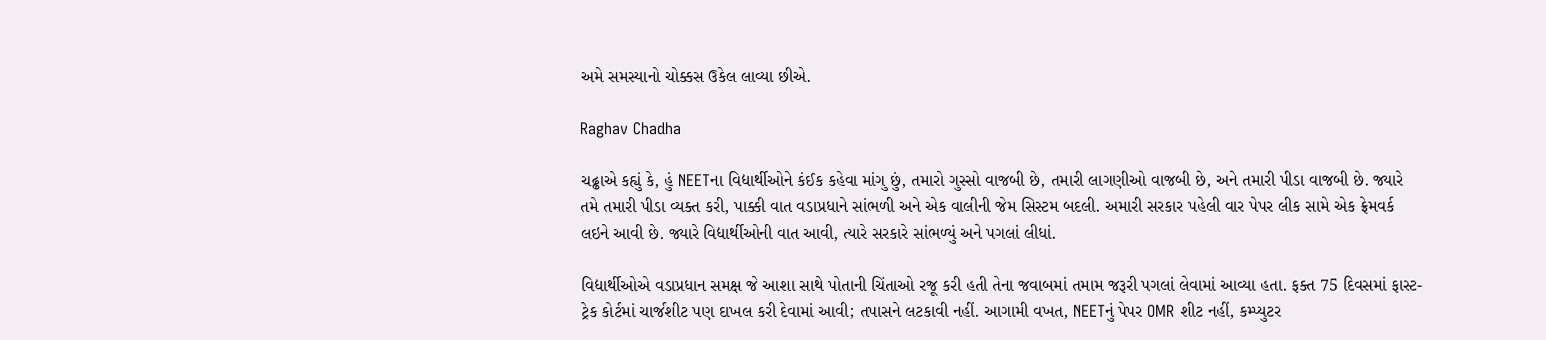અમે સમસ્યાનો ચોક્કસ ઉકેલ લાવ્યા છીએ.

Raghav Chadha

ચઢ્ઢાએ કહ્યું કે, હું NEETના વિદ્યાર્થીઓને કંઈક કહેવા માંગુ છું, તમારો ગુસ્સો વાજબી છે, તમારી લાગણીઓ વાજબી છે, અને તમારી પીડા વાજબી છે. જ્યારે તમે તમારી પીડા વ્યક્ત કરી, પાક્કી વાત વડાપ્રધાને સાંભળી અને એક વાલીની જેમ સિસ્ટમ બદલી. અમારી સરકાર પહેલી વાર પેપર લીક સામે એક ફ્રેમવર્ક લઇને આવી છે. જ્યારે વિદ્યાર્થીઓની વાત આવી, ત્યારે સરકારે સાંભળ્યું અને પગલાં લીધાં.

વિદ્યાર્થીઓએ વડાપ્રધાન સમક્ષ જે આશા સાથે પોતાની ચિંતાઓ રજૂ કરી હતી તેના જવાબમાં તમામ જરૂરી પગલાં લેવામાં આવ્યા હતા. ફક્ત 75 દિવસમાં ફાસ્ટ-ટ્રેક કોર્ટમાં ચાર્જશીટ પણ દાખલ કરી દેવામાં આવી; તપાસને લટકાવી નહીં. આગામી વખત, NEETનું પેપર OMR શીટ નહીં, કમ્પ્યુટર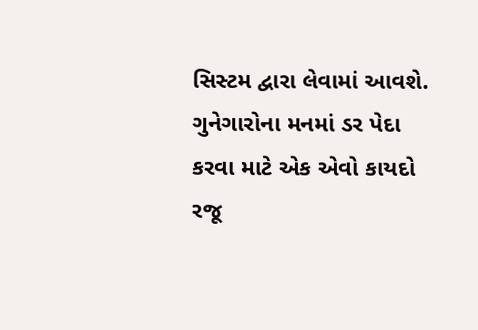સિસ્ટમ દ્વારા લેવામાં આવશે. ગુનેગારોના મનમાં ડર પેદા કરવા માટે એક એવો કાયદો રજૂ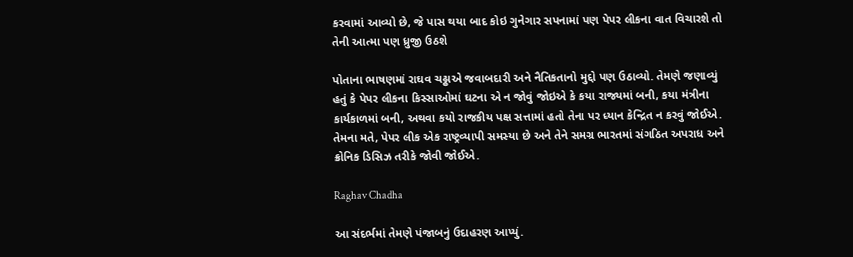કરવામાં આવ્યો છે, જે પાસ થયા બાદ કોઇ ગુનેગાર સપનામાં પણ પેપર લીકના વાત વિચારશે તો તેની આત્મા પણ ધ્રુજી ઉઠશે

પોતાના ભાષણમાં રાઘવ ચઢ્ઢાએ જવાબદારી અને નૈતિકતાનો મુદ્દો પણ ઉઠાવ્યો. તેમણે જણાવ્યું હતું કે પેપર લીકના કિસ્સાઓમાં ઘટના એ ન જોવું જોઇએ કે કયા રાજ્યમાં બની, કયા મંત્રીના કાર્યકાળમાં બની, અથવા કયો રાજકીય પક્ષ સત્તામાં હતો તેના પર ધ્યાન કેન્દ્રિત ન કરવું જોઈએ. તેમના મતે, પેપર લીક એક રાષ્ટ્રવ્યાપી સમસ્યા છે અને તેને સમગ્ર ભારતમાં સંગઠિત અપરાધ અને ક્રોનિક ડિસિઝ તરીકે જોવી જોઈએ.

Raghav Chadha

આ સંદર્ભમાં તેમણે પંજાબનું ઉદાહરણ આપ્યું.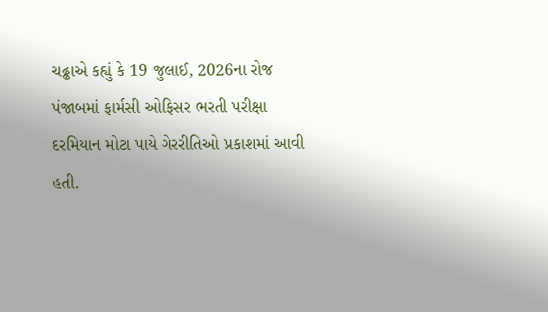ચઢ્ઢાએ કહ્યું કે 19 જુલાઈ, 2026ના રોજ પંજાબમાં ફાર્મસી ઓફિસર ભરતી પરીક્ષા દરમિયાન મોટા પાયે ગેરરીતિઓ પ્રકાશમાં આવી હતી.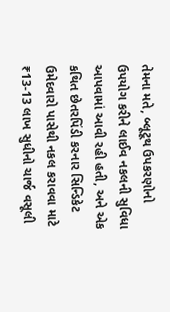તેમના મતે, બ્લૂટૂથ ઉપકરણોનો ઉપયોગ કરીને લાઈવ નકલની સુવિધા આપવામાં આવી રહી હતી, અને એક કથિત છેતરપિંડી કરનાર સિન્ડિકેટ ઉમેદવારો પાસેથી નકલ કરાવવા માટે ₹13-13 લાખ સુધીનો ચાર્જ વસૂલી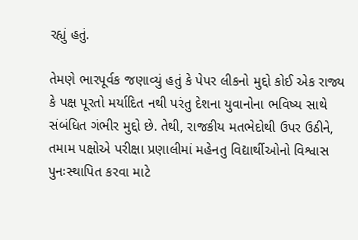રહ્યું હતું.

તેમણે ભારપૂર્વક જણાવ્યું હતું કે પેપર લીકનો મુદ્દો કોઈ એક રાજ્ય કે પક્ષ પૂરતો મર્યાદિત નથી પરંતુ દેશના યુવાનોના ભવિષ્ય સાથે સંબંધિત ગંભીર મુદ્દો છે. તેથી, રાજકીય મતભેદોથી ઉપર ઉઠીને, તમામ પક્ષોએ પરીક્ષા પ્રણાલીમાં મહેનતુ વિદ્યાર્થીઓનો વિશ્વાસ પુનઃસ્થાપિત કરવા માટે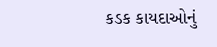કડક કાયદાઓનું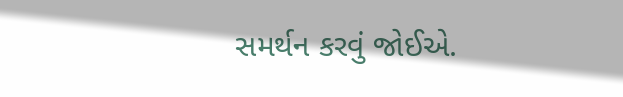સમર્થન કરવું જોઈએ.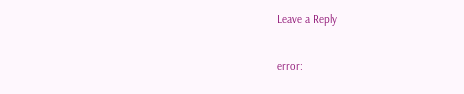Leave a Reply

error: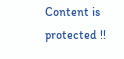Content is protected !!